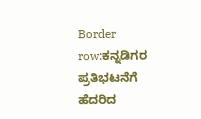Border row:ಕನ್ನಡಿಗರ ಪ್ರತಿಭಟನೆಗೆ ಹೆದರಿದ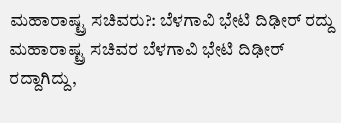ಮಹಾರಾಷ್ಟ್ರ ಸಚಿವರು?: ಬೆಳಗಾವಿ ಭೇಟಿ ದಿಢೀರ್ ರದ್ದು
ಮಹಾರಾಷ್ಟ್ರ ಸಚಿವರ ಬೆಳಗಾವಿ ಭೇಟಿ ದಿಢೀರ್ ರದ್ದಾಗಿದ್ದು,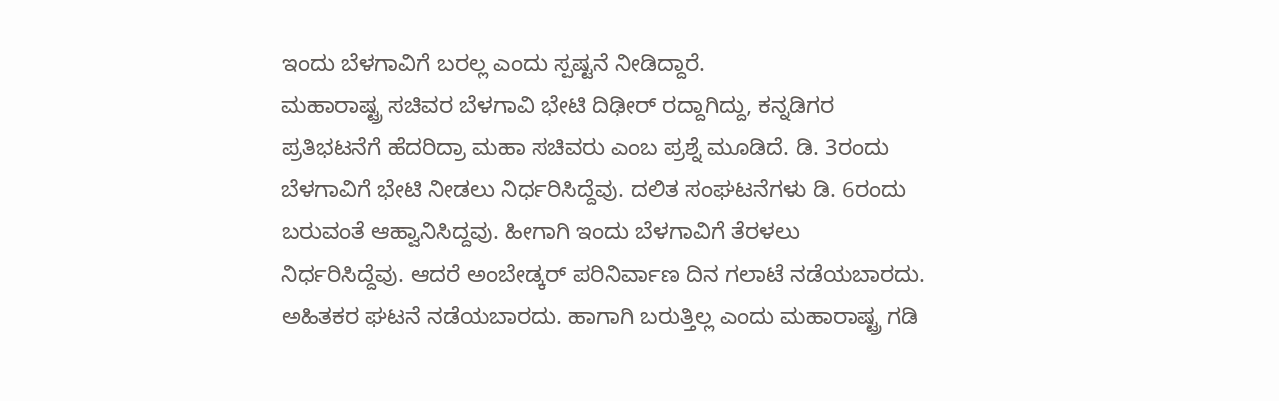ಇಂದು ಬೆಳಗಾವಿಗೆ ಬರಲ್ಲ ಎಂದು ಸ್ಪಷ್ಟನೆ ನೀಡಿದ್ದಾರೆ.
ಮಹಾರಾಷ್ಟ್ರ ಸಚಿವರ ಬೆಳಗಾವಿ ಭೇಟಿ ದಿಢೀರ್ ರದ್ದಾಗಿದ್ದು, ಕನ್ನಡಿಗರ ಪ್ರತಿಭಟನೆಗೆ ಹೆದರಿದ್ರಾ ಮಹಾ ಸಚಿವರು ಎಂಬ ಪ್ರಶ್ನೆ ಮೂಡಿದೆ. ಡಿ. 3ರಂದು ಬೆಳಗಾವಿಗೆ ಭೇಟಿ ನೀಡಲು ನಿರ್ಧರಿಸಿದ್ದೆವು. ದಲಿತ ಸಂಘಟನೆಗಳು ಡಿ. 6ರಂದು ಬರುವಂತೆ ಆಹ್ವಾನಿಸಿದ್ದವು. ಹೀಗಾಗಿ ಇಂದು ಬೆಳಗಾವಿಗೆ ತೆರಳಲು ನಿರ್ಧರಿಸಿದ್ದೆವು. ಆದರೆ ಅಂಬೇಡ್ಕರ್ ಪರಿನಿರ್ವಾಣ ದಿನ ಗಲಾಟೆ ನಡೆಯಬಾರದು. ಅಹಿತಕರ ಘಟನೆ ನಡೆಯಬಾರದು. ಹಾಗಾಗಿ ಬರುತ್ತಿಲ್ಲ ಎಂದು ಮಹಾರಾಷ್ಟ್ರ ಗಡಿ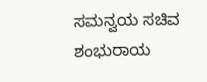ಸಮನ್ವಯ ಸಚಿವ ಶಂಭುರಾಯ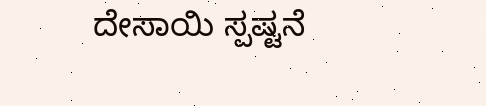ದೇಸಾಯಿ ಸ್ಪಷ್ಟನೆ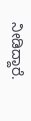ನೀಡಿದ್ದಾರೆ.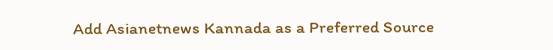Add Asianetnews Kannada as a Preferred Source